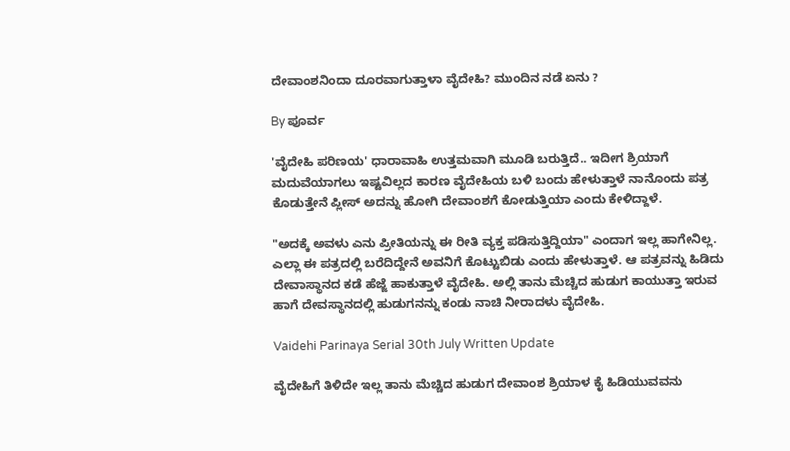ದೇವಾಂಶನಿಂದಾ ದೂರವಾಗುತ್ತಾಳಾ ವೈದೇಹಿ? ಮುಂದಿನ ನಡೆ ಏನು ?

By ಪೂರ್ವ

'ವೈದೇಹಿ ಪರಿಣಯ' ಧಾರಾವಾಹಿ ಉತ್ತಮವಾಗಿ ಮೂಡಿ ಬರುತ್ತಿದೆ.. ಇದೀಗ ಶ್ರಿಯಾಗೆ ಮದುವೆಯಾಗಲು ಇಷ್ಟವಿಲ್ಲದ ಕಾರಣ ವೈದೇಹಿಯ ಬಳಿ ಬಂದು ಹೇಳುತ್ತಾಳೆ ನಾನೊಂದು ಪತ್ರ ಕೊಡುತ್ತೇನೆ ಪ್ಲೀಸ್ ಅದನ್ನು ಹೋಗಿ ದೇವಾಂಶಗೆ ಕೋಡುತ್ತಿಯಾ ಎಂದು ಕೇಳಿದ್ದಾಳೆ.

"ಅದಕ್ಕೆ ಅವಳು ಎನು ಪ್ರೀತಿಯನ್ನು ಈ ರೀತಿ ವ್ಯಕ್ತ ಪಡಿಸುತ್ತಿದ್ದಿಯಾ" ಎಂದಾಗ ಇಲ್ಲ ಹಾಗೇನಿಲ್ಲ. ಎಲ್ಲಾ ಈ ಪತ್ರದಲ್ಲಿ ಬರೆದಿದ್ದೇನೆ ಅವನಿಗೆ ಕೊಟ್ಟುಬಿಡು ಎಂದು ಹೇಳುತ್ತಾಳೆ. ಆ ಪತ್ರವನ್ನು ಹಿಡಿದು ದೇವಾಸ್ಥಾನದ ಕಡೆ ಹೆಜ್ಜೆ ಹಾಕುತ್ತಾಳೆ ವೈದೇಹಿ. ಅಲ್ಲಿ ತಾನು ಮೆಚ್ಚಿದ ಹುಡುಗ ಕಾಯುತ್ತಾ ಇರುವ ಹಾಗೆ ದೇವಸ್ಥಾನದಲ್ಲಿ ಹುಡುಗನನ್ನು ಕಂಡು ನಾಚಿ ನೀರಾದಳು ವೈದೇಹಿ.

Vaidehi Parinaya Serial 30th July Written Update

ವೈದೇಹಿಗೆ ತಿಳಿದೇ ಇಲ್ಲ ತಾನು ಮೆಚ್ಚಿದ ಹುಡುಗ ದೇವಾಂಶ ಶ್ರಿಯಾಳ ಕೈ ಹಿಡಿಯುವವನು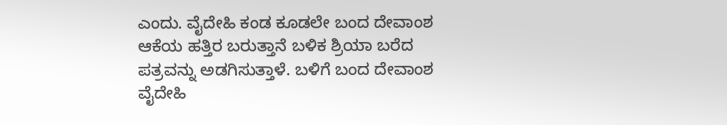ಎಂದು. ವೈದೇಹಿ ಕಂಡ ಕೂಡಲೇ ಬಂದ ದೇವಾಂಶ ಆಕೆಯ ಹತ್ತಿರ ಬರುತ್ತಾನೆ ಬಳಿಕ ಶ್ರಿಯಾ ಬರೆದ ಪತ್ರವನ್ನು ಅಡಗಿಸುತ್ತಾಳೆ. ಬಳಿಗೆ ಬಂದ ದೇವಾಂಶ ವೈದೇಹಿ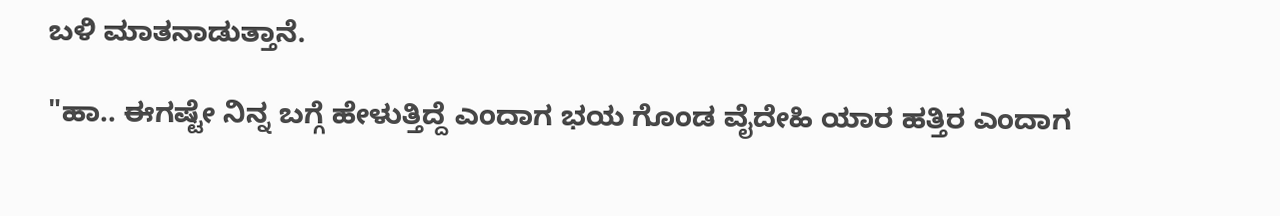ಬಳಿ ಮಾತನಾಡುತ್ತಾನೆ.

"ಹಾ.. ಈಗಷ್ಟೇ ನಿನ್ನ ಬಗ್ಗೆ ಹೇಳುತ್ತಿದ್ದೆ ಎಂದಾಗ ಭಯ ಗೊಂಡ ವೈದೇಹಿ ಯಾರ ಹತ್ತಿರ ಎಂದಾಗ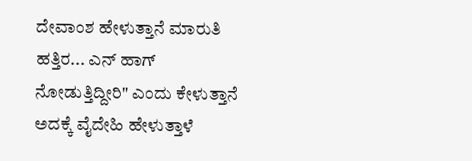ದೇವಾಂಶ ಹೇಳುತ್ತಾನೆ ಮಾರುತಿ ಹತ್ತಿರ... ಎನ್ ಹಾಗ್ ನೋಡುತ್ತಿದ್ದೀರಿ" ಎಂದು ಕೇಳುತ್ತಾನೆ ಅದಕ್ಕೆ ವೈದೇಹಿ ಹೇಳುತ್ತಾಳೆ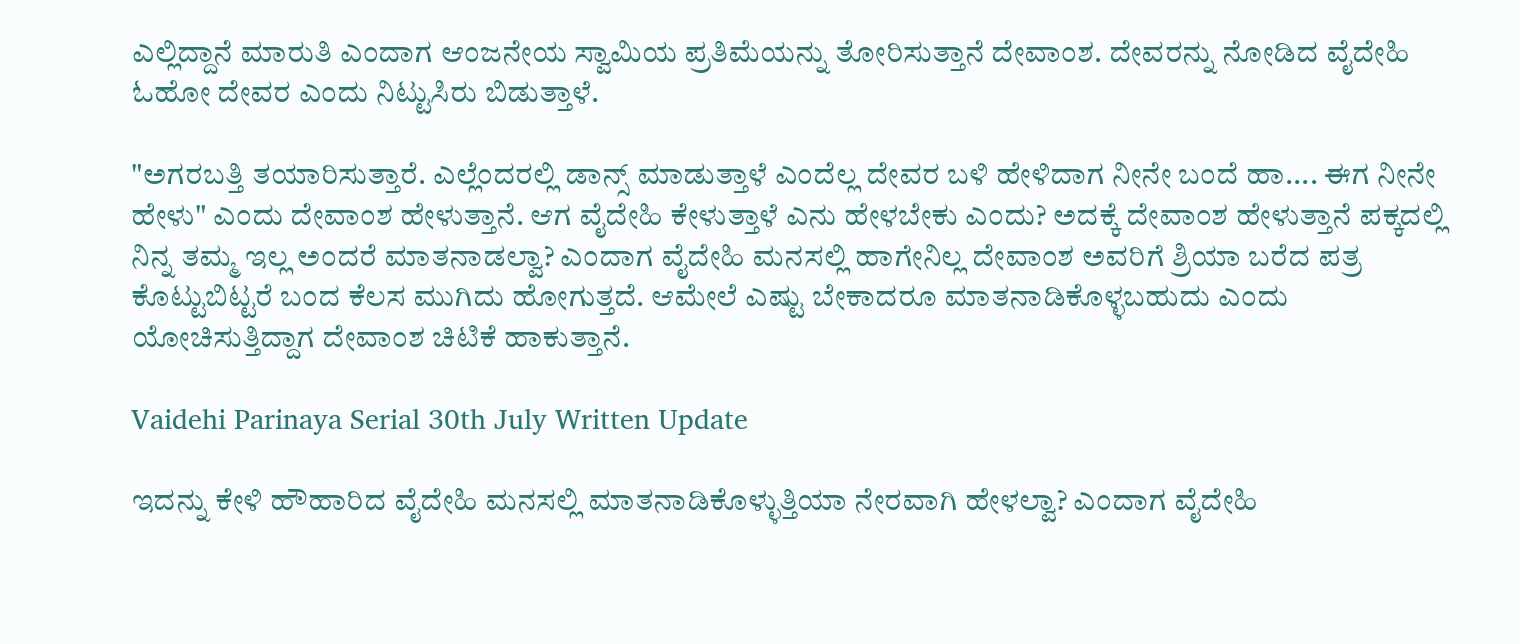ಎಲ್ಲಿದ್ದಾನೆ ಮಾರುತಿ ಎಂದಾಗ ಆಂಜನೇಯ ಸ್ವಾಮಿಯ ಪ್ರತಿಮೆಯನ್ನು ತೋರಿಸುತ್ತಾನೆ ದೇವಾಂಶ. ದೇವರನ್ನು ನೋಡಿದ ವೈದೇಹಿ ಓಹೋ ದೇವರ ಎಂದು ನಿಟ್ಟುಸಿರು ಬಿಡುತ್ತಾಳೆ.

"ಅಗರಬತ್ತಿ ತಯಾರಿಸುತ್ತಾರೆ. ಎಲ್ಲೆಂದರಲ್ಲಿ ಡಾನ್ಸ್ ಮಾಡುತ್ತಾಳೆ ಎಂದೆಲ್ಲ ದೇವರ ಬಳಿ ಹೇಳಿದಾಗ ನೀನೇ ಬಂದೆ ಹಾ.... ಈಗ ನೀನೇ ಹೇಳು" ಎಂದು ದೇವಾಂಶ ಹೇಳುತ್ತಾನೆ. ಆಗ ವೈದೇಹಿ ಕೇಳುತ್ತಾಳೆ ಎನು ಹೇಳಬೇಕು ಎಂದು? ಅದಕ್ಕೆ ದೇವಾಂಶ ಹೇಳುತ್ತಾನೆ ಪಕ್ಕದಲ್ಲಿ ನಿನ್ನ ತಮ್ಮ ಇಲ್ಲ ಅಂದರೆ ಮಾತನಾಡಲ್ವಾ? ಎಂದಾಗ ವೈದೇಹಿ ಮನಸಲ್ಲಿ ಹಾಗೇನಿಲ್ಲ ದೇವಾಂಶ ಅವರಿಗೆ ಶ್ರಿಯಾ ಬರೆದ ಪತ್ರ ಕೊಟ್ಟುಬಿಟ್ಟರೆ ಬಂದ ಕೆಲಸ ಮುಗಿದು ಹೋಗುತ್ತದೆ. ಆಮೇಲೆ ಎಷ್ಟು ಬೇಕಾದರೂ ಮಾತನಾಡಿಕೊಳ್ಳಬಹುದು ಎಂದು ಯೋಚಿಸುತ್ತಿದ್ದಾಗ ದೇವಾಂಶ ಚಿಟಿಕೆ ಹಾಕುತ್ತಾನೆ.

Vaidehi Parinaya Serial 30th July Written Update

ಇದನ್ನು ಕೇಳಿ ಹೌಹಾರಿದ ವೈದೇಹಿ ಮನಸಲ್ಲಿ ಮಾತನಾಡಿಕೊಳ್ಳುತ್ತಿಯಾ ನೇರವಾಗಿ ಹೇಳಲ್ವಾ? ಎಂದಾಗ ವೈದೇಹಿ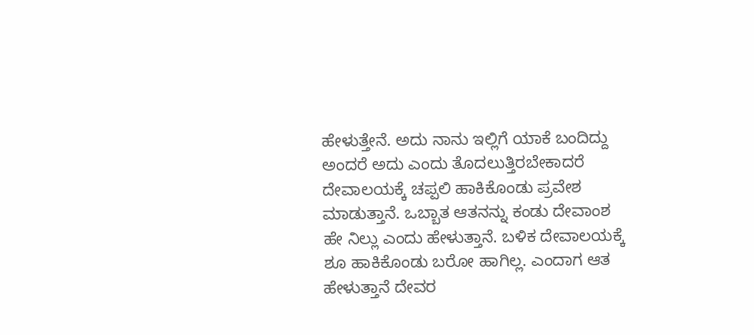ಹೇಳುತ್ತೇನೆ. ಅದು ನಾನು ಇಲ್ಲಿಗೆ ಯಾಕೆ ಬಂದಿದ್ದು ಅಂದರೆ ಅದು ಎಂದು ತೊದಲುತ್ತಿರಬೇಕಾದರೆ ದೇವಾಲಯಕ್ಕೆ ಚಪ್ಪಲಿ ಹಾಕಿಕೊಂಡು ಪ್ರವೇಶ ಮಾಡುತ್ತಾನೆ. ಒಬ್ಬಾತ ಆತನನ್ನು ಕಂಡು ದೇವಾಂಶ ಹೇ ನಿಲ್ಲು ಎಂದು ಹೇಳುತ್ತಾನೆ. ಬಳಿಕ ದೇವಾಲಯಕ್ಕೆ ಶೂ ಹಾಕಿಕೊಂಡು ಬರೋ ಹಾಗಿಲ್ಲ. ಎಂದಾಗ ಆತ ಹೇಳುತ್ತಾನೆ ದೇವರ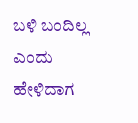ಬಳಿ ಬಂದಿಲ್ಲ ಎಂದು ಹೇಳಿದಾಗ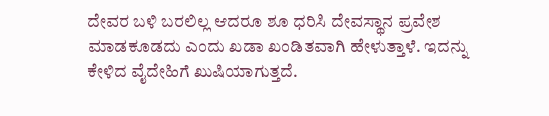ದೇವರ ಬಳಿ ಬರಲಿಲ್ಲ ಆದರೂ ಶೂ ಧರಿಸಿ ದೇವಸ್ಥಾನ ಪ್ರವೇಶ ಮಾಡಕೂಡದು ಎಂದು ಖಡಾ ಖಂಡಿತವಾಗಿ ಹೇಳುತ್ತಾಳೆ. ಇದನ್ನು ಕೇಳಿದ ವೈದೇಹಿಗೆ ಖುಷಿಯಾಗುತ್ತದೆ.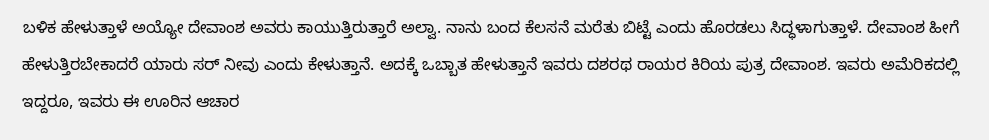ಬಳಿಕ ಹೇಳುತ್ತಾಳೆ ಅಯ್ಯೋ ದೇವಾಂಶ ಅವರು ಕಾಯುತ್ತಿರುತ್ತಾರೆ ಅಲ್ವಾ. ನಾನು ಬಂದ ಕೆಲಸನೆ ಮರೆತು ಬಿಟ್ಟೆ ಎಂದು ಹೊರಡಲು ಸಿದ್ಧಳಾಗುತ್ತಾಳೆ. ದೇವಾಂಶ ಹೀಗೆ ಹೇಳುತ್ತಿರಬೇಕಾದರೆ ಯಾರು ಸರ್ ನೀವು ಎಂದು ಕೇಳುತ್ತಾನೆ. ಅದಕ್ಕೆ ಒಬ್ಬಾತ ಹೇಳುತ್ತಾನೆ ಇವರು ದಶರಥ ರಾಯರ ಕಿರಿಯ ಪುತ್ರ ದೇವಾಂಶ. ಇವರು ಅಮೆರಿಕದಲ್ಲಿ ಇದ್ದರೂ, ಇವರು ಈ ಊರಿನ ಆಚಾರ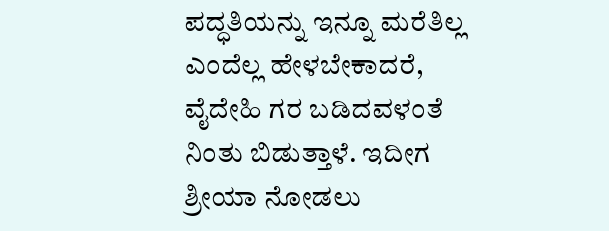ಪದ್ಧತಿಯನ್ನು ಇನ್ನೂ ಮರೆತಿಲ್ಲ ಎಂದೆಲ್ಲ ಹೇಳಬೇಕಾದರೆ, ವೈದೇಹಿ ಗರ ಬಡಿದವಳಂತೆ ನಿಂತು ಬಿಡುತ್ತಾಳೆ. ಇದೀಗ ಶ್ರೀಯಾ ನೋಡಲು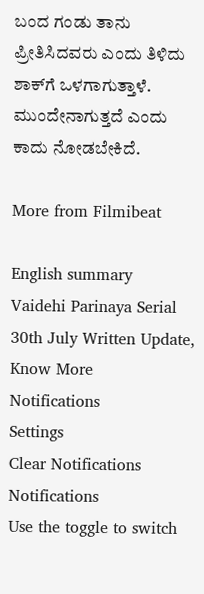ಬಂದ ಗಂಡು ತಾನು ಪ್ರೀತಿಸಿದವರು ಎಂದು ತಿಳಿದು ಶಾಕ್‌ಗೆ ಒಳಗಾಗುತ್ತಾಳೆ. ಮುಂದೇನಾಗುತ್ತದೆ ಎಂದು ಕಾದು ನೋಡಬೇಕಿದೆ.

More from Filmibeat

English summary
Vaidehi Parinaya Serial 30th July Written Update, Know More
Notifications
Settings
Clear Notifications
Notifications
Use the toggle to switch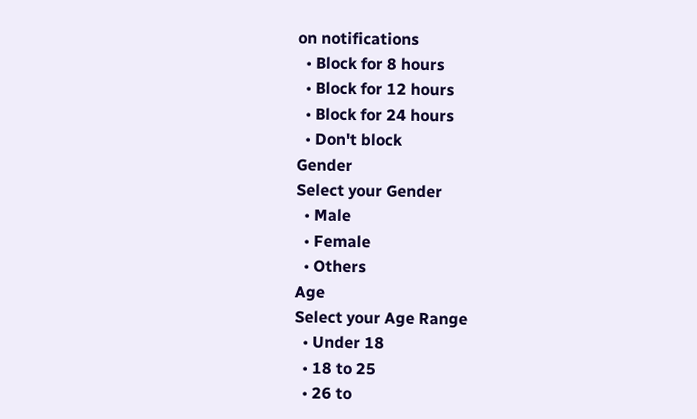on notifications
  • Block for 8 hours
  • Block for 12 hours
  • Block for 24 hours
  • Don't block
Gender
Select your Gender
  • Male
  • Female
  • Others
Age
Select your Age Range
  • Under 18
  • 18 to 25
  • 26 to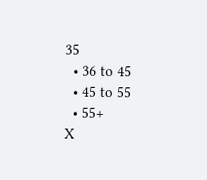35
  • 36 to 45
  • 45 to 55
  • 55+
X